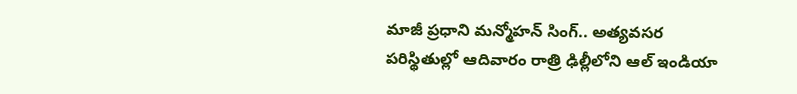మాజీ ప్రధాని మన్మోహన్ సింగ్.. అత్యవసర పరిస్థితుల్లో ఆదివారం రాత్రి ఢిల్లీలోని ఆల్ ఇండియా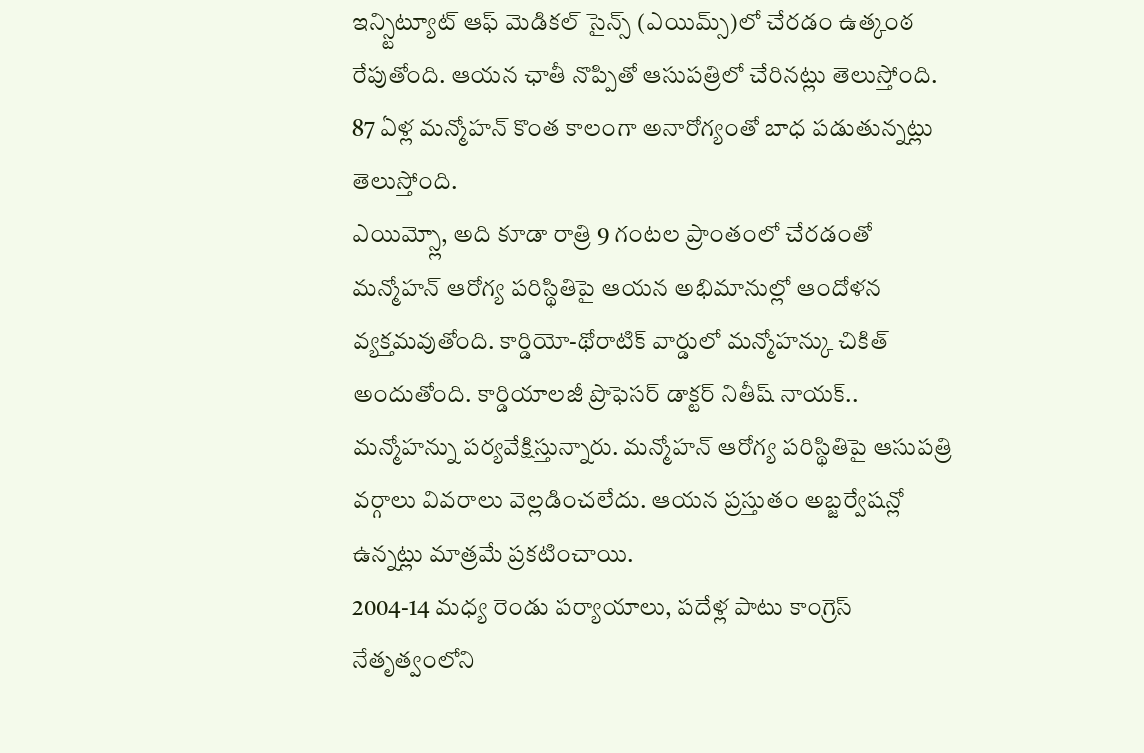ఇన్స్టిట్యూట్ ఆఫ్ మెడికల్ సైన్స్ (ఎయిమ్స్)లో చేరడం ఉత్కంఠ రేపుతోంది. ఆయన ఛాతీ నొప్పితో ఆసుపత్రిలో చేరినట్లు తెలుస్తోంది. 87 ఏళ్ల మన్మోహన్ కొంత కాలంగా అనారోగ్యంతో బాధ పడుతున్నట్లు తెలుస్తోంది.
ఎయిమ్స్లో, అది కూడా రాత్రి 9 గంటల ప్రాంతంలో చేరడంతో మన్మోహన్ ఆరోగ్య పరిస్థితిపై ఆయన అభిమానుల్లో ఆందోళన వ్యక్తమవుతోంది. కార్డియో-థోరాటిక్ వార్డులో మన్మోహన్కు చికిత్ అందుతోంది. కార్డియాలజీ ప్రొఫెసర్ డాక్టర్ నితీష్ నాయక్.. మన్మోహన్ను పర్యవేక్షిస్తున్నారు. మన్మోహన్ ఆరోగ్య పరిస్థితిపై ఆసుపత్రి వర్గాలు వివరాలు వెల్లడించలేదు. ఆయన ప్రస్తుతం అబ్జర్వేషన్లో ఉన్నట్లు మాత్రమే ప్రకటించాయి.
2004-14 మధ్య రెండు పర్యాయాలు, పదేళ్ల పాటు కాంగ్రెస్ నేతృత్వంలోని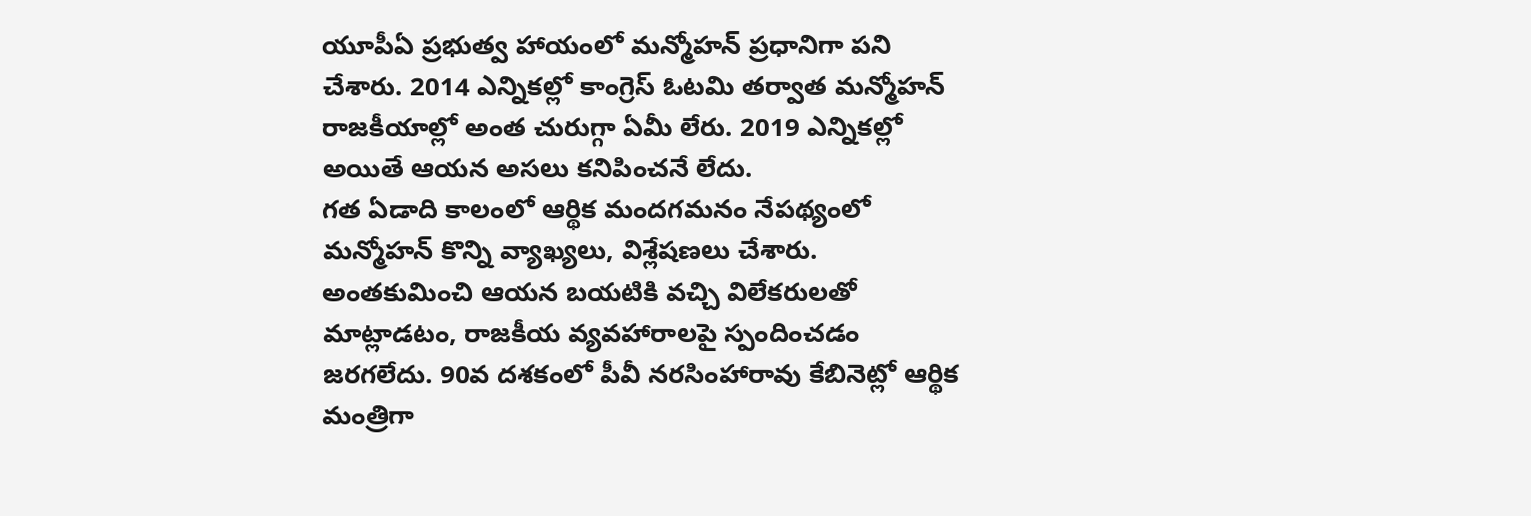యూపీఏ ప్రభుత్వ హాయంలో మన్మోహన్ ప్రధానిగా పని చేశారు. 2014 ఎన్నికల్లో కాంగ్రెస్ ఓటమి తర్వాత మన్మోహన్ రాజకీయాల్లో అంత చురుగ్గా ఏమీ లేరు. 2019 ఎన్నికల్లో అయితే ఆయన అసలు కనిపించనే లేదు.
గత ఏడాది కాలంలో ఆర్థిక మందగమనం నేపథ్యంలో మన్మోహన్ కొన్ని వ్యాఖ్యలు, విశ్లేషణలు చేశారు. అంతకుమించి ఆయన బయటికి వచ్చి విలేకరులతో మాట్లాడటం, రాజకీయ వ్యవహారాలపై స్పందించడం జరగలేదు. 90వ దశకంలో పీవీ నరసింహారావు కేబినెట్లో ఆర్థిక మంత్రిగా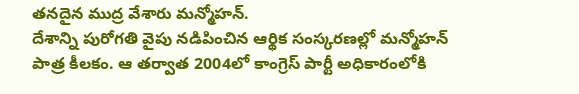తనదైన ముద్ర వేశారు మన్మోహన్.
దేశాన్ని పురోగతి వైపు నడిపించిన ఆర్థిక సంస్కరణల్లో మన్మోహన్ పాత్ర కీలకం. ఆ తర్వాత 2004లో కాంగ్రెస్ పార్టీ అధికారంలోకి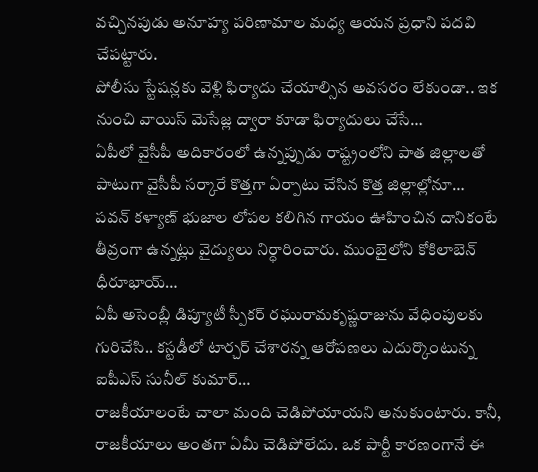వచ్చినపుడు అనూహ్య పరిణామాల మధ్య ఆయన ప్రధాని పదవి చేపట్టారు.
పోలీసు స్టేషన్లకు వెళ్లి ఫిర్యాదు చేయాల్సిన అవసరం లేకుండా.. ఇక నుంచి వాయిస్ మెసేజ్ల ద్వారా కూడా ఫిర్యాదులు చేసే…
ఏపీలో వైసీపీ అదికారంలో ఉన్నప్పుడు రాష్ట్రంలోని పాత జిల్లాలతో పాటుగా వైసీపీ సర్కారే కొత్తగా ఏర్పాటు చేసిన కొత్త జిల్లాల్లోనూ…
పవన్ కళ్యాణ్ భుజాల లోపల కలిగిన గాయం ఊహించిన దానికంటే తీవ్రంగా ఉన్నట్లు వైద్యులు నిర్ధారించారు. ముంబైలోని కోకిలాబెన్ ధీరూభాయ్…
ఏపీ అసెంబ్లీ డిప్యూటీ స్పీకర్ రఘురామకృష్ణరాజును వేధింపులకు గురిచేసి.. కస్టడీలో టార్చర్ చేశారన్న ఆరోపణలు ఎదుర్కొంటున్న ఐపీఎస్ సునీల్ కుమార్…
రాజకీయాలంటే చాలా మంది చెడిపోయాయని అనుకుంటారు. కానీ, రాజకీయాలు అంతగా ఏమీ చెడిపోలేదు. ఒక పార్టీ కారణంగానే ఈ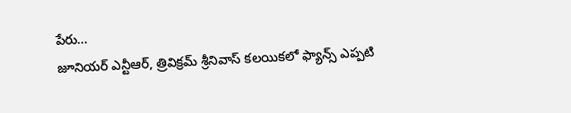పేరు…
జూనియర్ ఎన్టీఆర్, త్రివిక్రమ్ శ్రీనివాస్ కలయికలో ఫ్యాన్స్ ఎప్పటి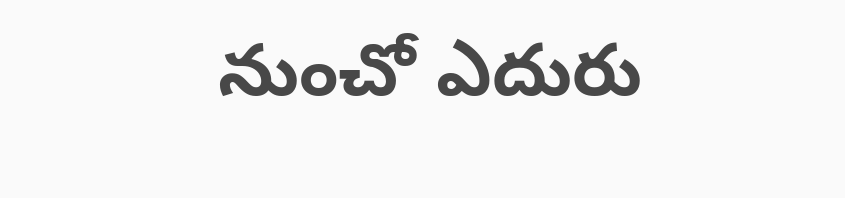నుంచో ఎదురు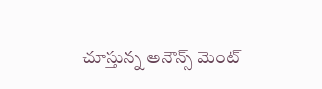చూస్తున్న అనౌన్స్ మెంట్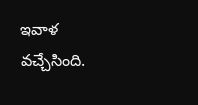ఇవాళ వచ్చేసింది.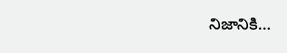నిజానికి…